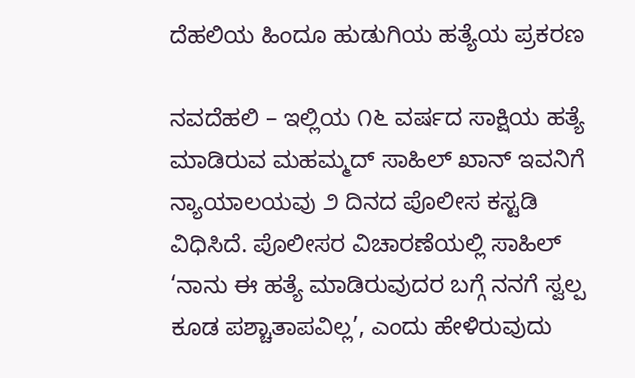ದೆಹಲಿಯ ಹಿಂದೂ ಹುಡುಗಿಯ ಹತ್ಯೆಯ ಪ್ರಕರಣ

ನವದೆಹಲಿ – ಇಲ್ಲಿಯ ೧೬ ವರ್ಷದ ಸಾಕ್ಷಿಯ ಹತ್ಯೆ ಮಾಡಿರುವ ಮಹಮ್ಮದ್ ಸಾಹಿಲ್ ಖಾನ್ ಇವನಿಗೆ ನ್ಯಾಯಾಲಯವು ೨ ದಿನದ ಪೊಲೀಸ ಕಸ್ಟಡಿ ವಿಧಿಸಿದೆ. ಪೊಲೀಸರ ವಿಚಾರಣೆಯಲ್ಲಿ ಸಾಹಿಲ್ ‘ನಾನು ಈ ಹತ್ಯೆ ಮಾಡಿರುವುದರ ಬಗ್ಗೆ ನನಗೆ ಸ್ವಲ್ಪ ಕೂಡ ಪಶ್ಚಾತಾಪವಿಲ್ಲ’, ಎಂದು ಹೇಳಿರುವುದು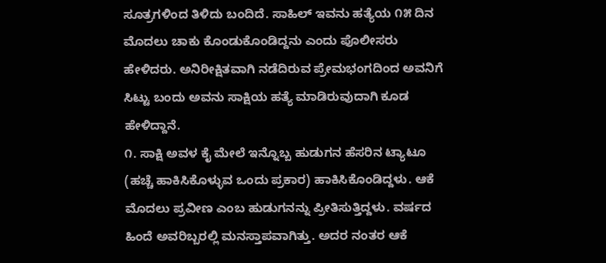ಸೂತ್ರಗಳಿಂದ ತಿಳಿದು ಬಂದಿದೆ. ಸಾಹಿಲ್ ಇವನು ಹತ್ಯೆಯ ೧೫ ದಿನ ಮೊದಲು ಚಾಕು ಕೊಂಡುಕೊಂಡಿದ್ದನು ಎಂದು ಪೊಲೀಸರು ಹೇಳಿದರು. ಅನಿರೀಕ್ಷಿತವಾಗಿ ನಡೆದಿರುವ ಪ್ರೇಮಭಂಗದಿಂದ ಅವನಿಗೆ ಸಿಟ್ಟು ಬಂದು ಅವನು ಸಾಕ್ಷಿಯ ಹತ್ಯೆ ಮಾಡಿರುವುದಾಗಿ ಕೂಡ ಹೇಳಿದ್ದಾನೆ.
೧. ಸಾಕ್ಷಿ ಅವಳ ಕೈ ಮೇಲೆ ಇನ್ನೊಬ್ಬ ಹುಡುಗನ ಹೆಸರಿನ ಟ್ಯಾಟೂ (ಹಚ್ಚೆ ಹಾಕಿಸಿಕೊಳ್ಳುವ ಒಂದು ಪ್ರಕಾರ) ಹಾಕಿಸಿಕೊಂಡಿದ್ದಳು. ಆಕೆ ಮೊದಲು ಪ್ರವೀಣ ಎಂಬ ಹುಡುಗನನ್ನು ಪ್ರೀತಿಸುತ್ತಿದ್ದಳು. ವರ್ಷದ ಹಿಂದೆ ಅವರಿಬ್ಬರಲ್ಲಿ ಮನಸ್ತಾಪವಾಗಿತ್ತು. ಅದರ ನಂತರ ಆಕೆ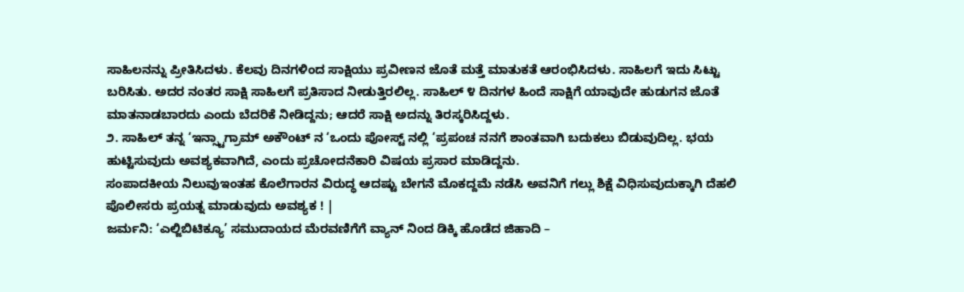ಸಾಹಿಲನನ್ನು ಪ್ರೀತಿಸಿದಳು. ಕೆಲವು ದಿನಗಳಿಂದ ಸಾಕ್ಷಿಯು ಪ್ರವೀಣನ ಜೊತೆ ಮತ್ತೆ ಮಾತುಕತೆ ಆರಂಭಿಸಿದಳು. ಸಾಹಿಲಗೆ ಇದು ಸಿಟ್ಟು ಬರಿಸಿತು. ಅದರ ನಂತರ ಸಾಕ್ಷಿ ಸಾಹಿಲಗೆ ಪ್ರತಿಸಾದ ನೀಡುತ್ತಿರಲಿಲ್ಲ. ಸಾಹಿಲ್ ೪ ದಿನಗಳ ಹಿಂದೆ ಸಾಕ್ಷಿಗೆ ಯಾವುದೇ ಹುಡುಗನ ಜೊತೆ ಮಾತನಾಡಬಾರದು ಎಂದು ಬೆದರಿಕೆ ನೀಡಿದ್ದನು; ಆದರೆ ಸಾಕ್ಷಿ ಅದನ್ನು ತಿರಸ್ಕರಿಸಿದ್ದಳು.
೨. ಸಾಹಿಲ್ ತನ್ನ ‘ಇನ್ಸ್ಟಾಗ್ರಾಮ್ ಅಕೌಂಟ್ ನ ‘ಒಂದು ಪೋಸ್ಟ್ ನಲ್ಲಿ ‘ಪ್ರಪಂಚ ನನಗೆ ಶಾಂತವಾಗಿ ಬದುಕಲು ಬಿಡುವುದಿಲ್ಲ. ಭಯ ಹುಟ್ಟಿಸುವುದು ಅವಶ್ಯಕವಾಗಿದೆ, ಎಂದು ಪ್ರಚೋದನೆಕಾರಿ ವಿಷಯ ಪ್ರಸಾರ ಮಾಡಿದ್ದನು.
ಸಂಪಾದಕೀಯ ನಿಲುವುಇಂತಹ ಕೊಲೆಗಾರನ ವಿರುದ್ಧ ಆದಷ್ಟು ಬೇಗನೆ ಮೊಕದ್ದಮೆ ನಡೆಸಿ ಅವನಿಗೆ ಗಲ್ಲು ಶಿಕ್ಷೆ ವಿಧಿಸುವುದುಕ್ಕಾಗಿ ದೆಹಲಿ ಪೊಲೀಸರು ಪ್ರಯತ್ನ ಮಾಡುವುದು ಅವಶ್ಯಕ ! |
ಜರ್ಮನಿ: ‘ಎಲ್ಜಿಬಿಟಿಕ್ಯೂ’ ಸಮುದಾಯದ ಮೆರವಣಿಗೆಗೆ ವ್ಯಾನ್ ನಿಂದ ಡಿಕ್ಕಿ ಹೊಡೆದ ಜಿಹಾದಿ –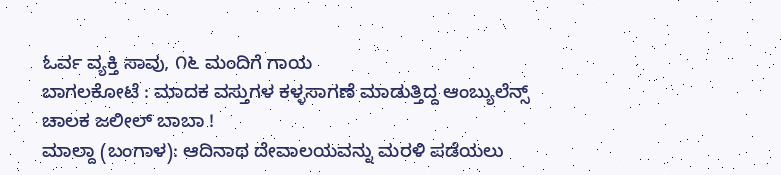ಓರ್ವ ವ್ಯಕ್ತಿ ಸಾವು, ೧೬ ಮಂದಿಗೆ ಗಾಯ
ಬಾಗಲಕೋಟೆ : ಮಾದಕ ವಸ್ತುಗಳ ಕಳ್ಳಸಾಗಣೆ ಮಾಡುತ್ತಿದ್ದ ಆಂಬ್ಯುಲೆನ್ಸ್ ಚಾಲಕ ಜಲೀಲ್ ಬಾಬಾ !
ಮಾಲ್ದಾ (ಬಂಗಾಳ): ಆದಿನಾಥ ದೇವಾಲಯವನ್ನು ಮರಳಿ ಪಡೆಯಲು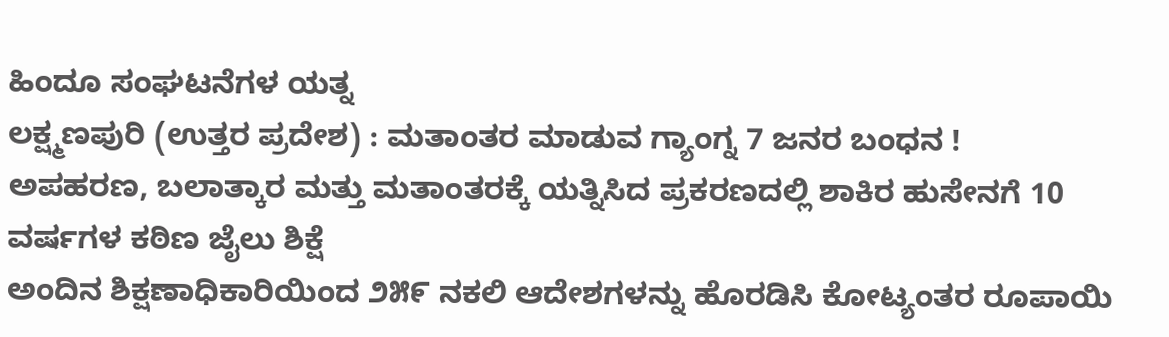ಹಿಂದೂ ಸಂಘಟನೆಗಳ ಯತ್ನ
ಲಕ್ಷ್ಮಣಪುರಿ (ಉತ್ತರ ಪ್ರದೇಶ) : ಮತಾಂತರ ಮಾಡುವ ಗ್ಯಾಂಗ್ನ 7 ಜನರ ಬಂಧನ !
ಅಪಹರಣ, ಬಲಾತ್ಕಾರ ಮತ್ತು ಮತಾಂತರಕ್ಕೆ ಯತ್ನಿಸಿದ ಪ್ರಕರಣದಲ್ಲಿ ಶಾಕಿರ ಹುಸೇನಗೆ 10 ವರ್ಷಗಳ ಕಠಿಣ ಜೈಲು ಶಿಕ್ಷೆ
ಅಂದಿನ ಶಿಕ್ಷಣಾಧಿಕಾರಿಯಿಂದ ೨೫೯ ನಕಲಿ ಆದೇಶಗಳನ್ನು ಹೊರಡಿಸಿ ಕೋಟ್ಯಂತರ ರೂಪಾಯಿ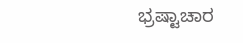ಭ್ರಷ್ಟಾಚಾರ